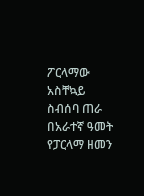ፖርላማው አስቸኳይ ስብሰባ ጠራ
በአራተኛ ዓመት የፓርላማ ዘመን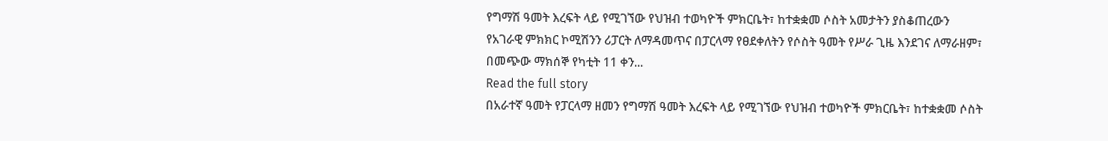የግማሽ ዓመት እረፍት ላይ የሚገኘው የህዝብ ተወካዮች ምክርቤት፣ ከተቋቋመ ሶስት አመታትን ያስቆጠረውን የአገራዊ ምክክር ኮሚሽንን ሪፓርት ለማዳመጥና በፓርላማ የፀደቀለትን የሶስት ዓመት የሥራ ጊዜ እንደገና ለማራዘም፣ በመጭው ማክሰኞ የካቲት 11 ቀን...
Read the full story
በአራተኛ ዓመት የፓርላማ ዘመን የግማሽ ዓመት እረፍት ላይ የሚገኘው የህዝብ ተወካዮች ምክርቤት፣ ከተቋቋመ ሶስት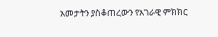አመታትን ያስቆጠረውን የአገራዊ ምክክር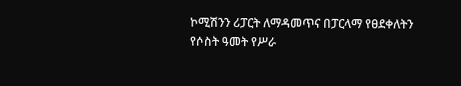ኮሚሽንን ሪፓርት ለማዳመጥና በፓርላማ የፀደቀለትን የሶስት ዓመት የሥራ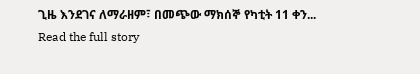ጊዜ እንደገና ለማራዘም፣ በመጭው ማክሰኞ የካቲት 11 ቀን...
Read the full story